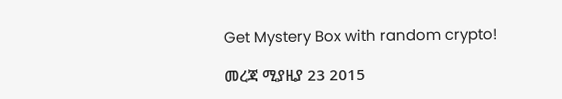Get Mystery Box with random crypto!

መረጃ ሚያዚያ 23 2015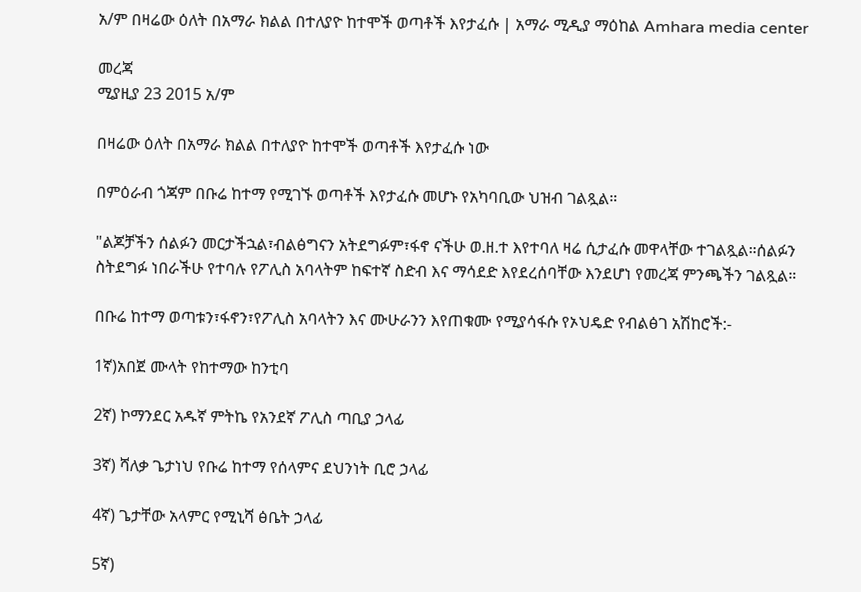አ/ም በዛሬው ዕለት በአማራ ክልል በተለያዮ ከተሞች ወጣቶች እየታፈሱ | አማራ ሚዲያ ማዕከል Amhara media center

መረጃ
ሚያዚያ 23 2015 አ/ም

በዛሬው ዕለት በአማራ ክልል በተለያዮ ከተሞች ወጣቶች እየታፈሱ ነው

በምዕራብ ጎጃም በቡሬ ከተማ የሚገኙ ወጣቶች እየታፈሱ መሆኑ የአካባቢው ህዝብ ገልጿል።

"ልጆቻችን ሰልፉን መርታችኋል፣ብልፅግናን አትደግፉም፣ፋኖ ናችሁ ወ.ዘ.ተ እየተባለ ዛሬ ሲታፈሱ መዋላቸው ተገልጿል።ሰልፉን ስትደግፉ ነበራችሁ የተባሉ የፖሊስ አባላትም ከፍተኛ ስድብ እና ማሳደድ እየደረሰባቸው እንደሆነ የመረጃ ምንጫችን ገልጿል።

በቡሬ ከተማ ወጣቱን፣ፋኖን፣የፖሊስ አባላትን እና ሙሁራንን እየጠቁሙ የሚያሳፋሱ የኦህዴድ የብልፅገ አሽከሮች:-

1ኛ)አበጀ ሙላት የከተማው ከንቲባ

2ኛ) ኮማንደር አዱኛ ምትኬ የአንደኛ ፖሊስ ጣቢያ ኃላፊ

3ኛ) ሻለቃ ጌታነህ የቡሬ ከተማ የሰላምና ደህንነት ቢሮ ኃላፊ

4ኛ) ጌታቸው አላምር የሚኒሻ ፅቤት ኃላፊ

5ኛ)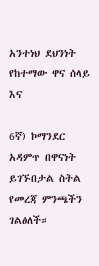አንተነህ ደህንነት የከተማው ዋና ሰላይ እና

6ኛ) ኮማንደር አዳምጥ በዋናነት ይገኙበታል ስትል የመረጃ ምንጫችን ገልፅለች።